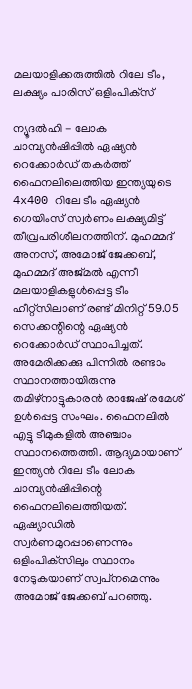മലയാളിക്കരുത്തില്‍ റിലേ ടീം, ലക്ഷ്യം പാരിസ് ഒളിംപിക്‌സ്

ന്യൂദല്‍ഹി - ലോക ചാമ്പ്യന്‍ഷിപ്പില്‍ ഏഷ്യന്‍ റെക്കോര്‍ഡ് തകര്‍ത്ത് ഫൈനലിലെത്തിയ ഇന്ത്യയുടെ 4x400 റിലേ ടീം ഏഷ്യന്‍ ഗെയിംസ് സ്വര്‍ണം ലക്ഷ്യമിട്ട് തീവ്രപരിശീലനത്തിന്. മുഹമ്മദ് അനസ്, അമോജ് ജേക്കബ്, മുഹമ്മദ് അജ്മല്‍ എന്നീ മലയാളികളുള്‍പ്പെട്ട ടീം ഹീറ്റ്‌സിലാണ് രണ്ട് മിനിറ്റ് 59.05 സെക്കന്റിന്റെ ഏഷ്യന്‍ റെക്കോര്‍ഡ് സ്ഥാപിച്ചത്. അമേരിക്കക്കു പിന്നില്‍ രണ്ടാം സ്ഥാനത്തായിരുന്നു തമിഴ്‌നാട്ടുകാരന്‍ രാജേഷ് രമേശ് ഉള്‍പ്പെട്ട സംഘം. ഫൈനലില്‍ എട്ടു ടീമുകളില്‍ അഞ്ചാം സ്ഥാനത്തെത്തി. ആദ്യമായാണ് ഇന്ത്യന്‍ റിലേ ടീം ലോക ചാമ്പ്യന്‍ഷിപ്പിന്റെ ഫൈനലിലെത്തിയത്.
ഏഷ്യാഡില്‍ സ്വര്‍ണമുറപ്പാണെന്നും ഒളിംപിക്‌സിലും സ്ഥാനം നേടുകയാണ് സ്വപ്‌നമെന്നും അമോജ് ജേക്കബ് പറഞ്ഞു.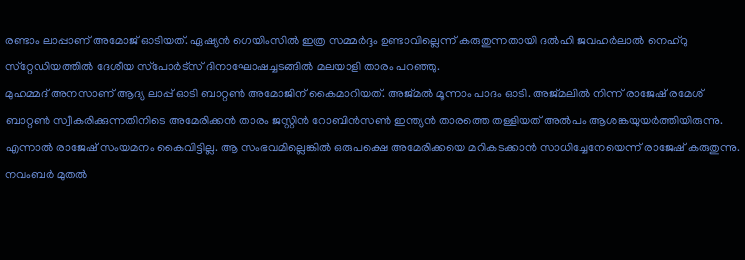രണ്ടാം ലാപ്പാണ് അമോജ് ഓടിയത്. ഏഷ്യന്‍ ഗെയിംസില്‍ ഇത്ര സമ്മര്‍ദ്ദം ഉണ്ടാവില്ലെന്ന് കരുതുന്നതായി ദല്‍ഹി ജവഹര്‍ലാല്‍ നെഹ്‌റു സ്‌റ്റേഡിയത്തില്‍ ദേശീയ സ്‌പോര്‍ട്‌സ് ദിനാഘോഷച്ചടങ്ങില്‍ മലയാളി താരം പറഞ്ഞു.
മുഹമ്മദ് അനസാണ് ആദ്യ ലാപ്പ് ഓടി ബാറ്റണ്‍ അമോജിന് കൈമാറിയത്. അജ്മല്‍ മൂന്നാം പാദം ഓടി. അജ്മലില്‍ നിന്ന് രാജേഷ് രമേശ് ബാറ്റണ്‍ സ്വീകരിക്കുന്നതിനിടെ അമേരിക്കന്‍ താരം ജസ്റ്റിന്‍ റോബിന്‍സണ്‍ ഇന്ത്യന്‍ താരത്തെ തള്ളിയത് അല്‍പം ആശങ്കയുയര്‍ത്തിയിരുന്നു. എന്നാല്‍ രാജേഷ് സംയമനം കൈവിട്ടില്ല. ആ സംഭവമില്ലെങ്കില്‍ ഒരുപക്ഷെ അമേരിക്കയെ മറികടക്കാന്‍ സാധിച്ചേനേയെന്ന് രാജേഷ് കരുതുന്നു.
നവംബര്‍ മുതല്‍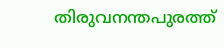തിരുവനന്തപുരത്ത്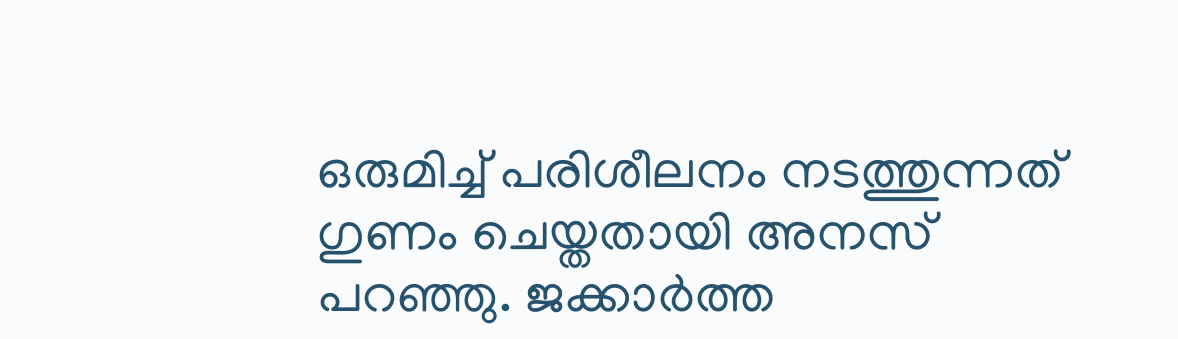ഒരുമിച്ച് പരിശീലനം നടത്തുന്നത് ഗുണം ചെയ്തതായി അനസ് പറഞ്ഞു. ജക്കാര്‍ത്ത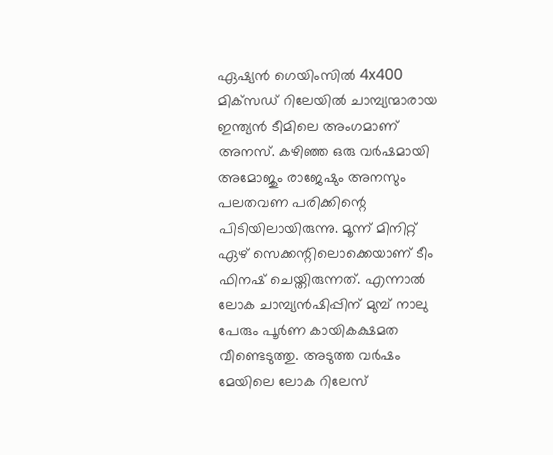ഏഷ്യന്‍ ഗെയിംസില്‍ 4x400 മിക്‌സഡ് റിലേയില്‍ ചാമ്പ്യന്മാരായ ഇന്ത്യന്‍ ടീമിലെ അംഗമാണ് അനസ്. കഴിഞ്ഞ ഒരു വര്‍ഷമായി അമോജും രാജേഷും അനസും പലതവണ പരിക്കിന്റെ പിടിയിലായിരുന്നു. മൂന്ന് മിനിറ്റ് ഏഴ് സെക്കന്റിലൊക്കെയാണ് ടീം ഫിനഷ് ചെയ്തിരുന്നത്. എന്നാല്‍ ലോക ചാമ്പ്യന്‍ഷിപ്പിന് മുമ്പ് നാലു പേരും പൂര്‍ണ കായികക്ഷമത വീണ്ടെടുത്തു. അടുത്ത വര്‍ഷം മേയിലെ ലോക റിലേസ്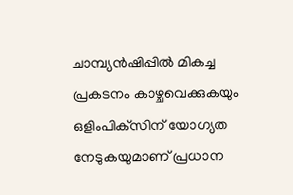ചാമ്പ്യന്‍ഷിപ്പില്‍ മികച്ച പ്രകടനം കാഴ്ചവെക്കുകയും ഒളിംപിക്‌സിന് യോഗ്യത നേടുകയുമാണ് പ്രധാന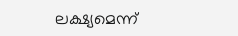ലക്ഷ്യമെന്ന്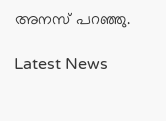അനസ് പറഞ്ഞു.

Latest News